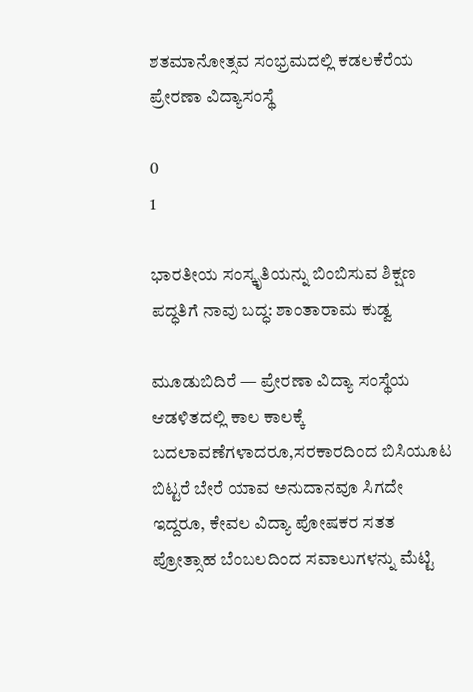ಶತಮಾನೋತ್ಸವ ಸಂಭ್ರಮದಲ್ಲಿ ಕಡಲಕೆರೆಯ ಪ್ರೇರಣಾ ವಿದ್ಯಾಸಂಸ್ಥೆ

0
1

ಭಾರತೀಯ ಸಂಸ್ಕೃತಿಯನ್ನು ಬಿಂಬಿಸುವ ಶಿಕ್ಷಣ ಪದ್ಧತಿಗೆ ನಾವು ಬದ್ಧ: ಶಾಂತಾರಾಮ ಕುಡ್ವ

ಮೂಡುಬಿದಿರೆ — ಪ್ರೇರಣಾ ವಿದ್ಯಾ ಸಂಸ್ಥೆಯ ಆಡಳಿತದಲ್ಲಿ ಕಾಲ ಕಾಲಕ್ಕೆ ಬದಲಾವಣೆಗಳಾದರೂ,ಸರಕಾರದಿಂದ ಬಿಸಿಯೂಟ ಬಿಟ್ಟರೆ ಬೇರೆ ಯಾವ ಅನುದಾನವೂ ಸಿಗದೇ ಇದ್ದರೂ, ಕೇವಲ ವಿದ್ಯಾ ಪೋಷಕರ ಸತತ ಪ್ರೋತ್ಸಾಹ ಬೆಂಬಲದಿಂದ ಸವಾಲುಗಳನ್ನು ಮೆಟ್ಟಿ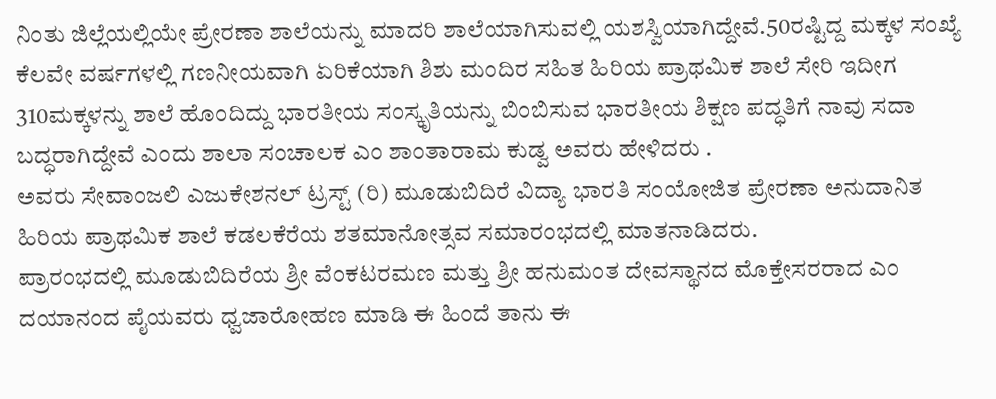ನಿಂತು ಜಿಲ್ಲೆಯಲ್ಲಿಯೇ ಪ್ರೇರಣಾ ಶಾಲೆಯನ್ನು ಮಾದರಿ ಶಾಲೆಯಾಗಿಸುವಲ್ಲಿ ಯಶಸ್ವಿಯಾಗಿದ್ದೇವೆ.50ರಷ್ಟಿದ್ದ ಮಕ್ಕಳ ಸಂಖ್ಯೆ ಕೆಲವೇ ವರ್ಷಗಳಲ್ಲಿ ಗಣನೀಯವಾಗಿ ಏರಿಕೆಯಾಗಿ ಶಿಶು ಮಂದಿರ ಸಹಿತ ಹಿರಿಯ ಪ್ರಾಥಮಿಕ ಶಾಲೆ ಸೇರಿ ಇದೀಗ 310ಮಕ್ಕಳನ್ನು ಶಾಲೆ ಹೊಂದಿದ್ದು ಭಾರತೀಯ ಸಂಸ್ಕೃತಿಯನ್ನು ಬಿಂಬಿಸುವ ಭಾರತೀಯ ಶಿಕ್ಷಣ ಪದ್ಧತಿಗೆ ನಾವು ಸದಾ ಬದ್ಧರಾಗಿದ್ದೇವೆ ಎಂದು ಶಾಲಾ ಸಂಚಾಲಕ ಎಂ ಶಾಂತಾರಾಮ ಕುಡ್ವ ಅವರು ಹೇಳಿದರು .
ಅವರು ಸೇವಾಂಜಲಿ ಎಜುಕೇಶನಲ್ ಟ್ರಸ್ಟ್ (ರಿ) ಮೂಡುಬಿದಿರೆ ವಿದ್ಯಾ ಭಾರತಿ ಸಂಯೋಜಿತ ಪ್ರೇರಣಾ ಅನುದಾನಿತ ಹಿರಿಯ ಪ್ರಾಥಮಿಕ ಶಾಲೆ ಕಡಲಕೆರೆಯ ಶತಮಾನೋತ್ಸವ ಸಮಾರಂಭದಲ್ಲಿ ಮಾತನಾಡಿದರು.
ಪ್ರಾರಂಭದಲ್ಲಿ ಮೂಡುಬಿದಿರೆಯ ಶ್ರೀ ವೆಂಕಟರಮಣ ಮತ್ತು ಶ್ರೀ ಹನುಮಂತ ದೇವಸ್ಥಾನದ ಮೊಕ್ತೇಸರರಾದ ಎಂ ದಯಾನಂದ ಪೈಯವರು ಧ್ವಜಾರೋಹಣ ಮಾಡಿ ಈ ಹಿಂದೆ ತಾನು ಈ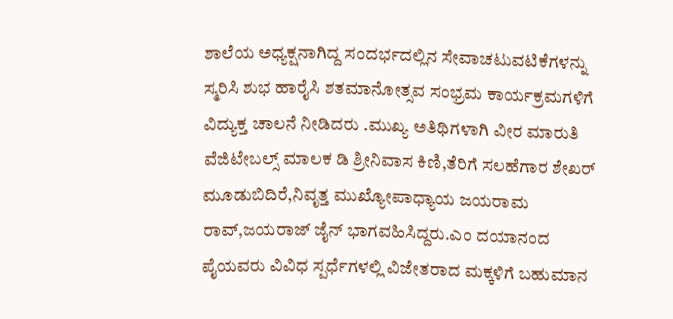ಶಾಲೆಯ ಅಧ್ಯಕ್ಷನಾಗಿದ್ದ ಸಂದರ್ಭದಲ್ಲಿನ ಸೇವಾಚಟುವಟಿಕೆಗಳನ್ನು ಸ್ಮರಿಸಿ ಶುಭ ಹಾರೈಸಿ ಶತಮಾನೋತ್ಸವ ಸಂಭ್ರಮ ಕಾರ್ಯಕ್ರಮಗಳಿಗೆ ವಿದ್ಯುಕ್ತ ಚಾಲನೆ ನೀಡಿದರು .ಮುಖ್ಯ ಅತಿಥಿಗಳಾಗಿ ವೀರ ಮಾರುತಿ ವೆಜಿಟೇಬಲ್ಸ್ ಮಾಲಕ ಡಿ ಶ್ರೀನಿವಾಸ ಕಿಣಿ,ತೆರಿಗೆ ಸಲಹೆಗಾರ ಶೇಖರ್ ಮೂಡುಬಿದಿರೆ,ನಿವೃತ್ತ ಮುಖ್ಯೋಪಾಧ್ಯಾಯ ಜಯರಾಮ ರಾವ್,ಜಯರಾಜ್ ಜೈನ್ ಭಾಗವಹಿಸಿದ್ದರು.ಎಂ ದಯಾನಂದ ಪೈಯವರು ವಿವಿಧ ಸ್ಪರ್ಧೆಗಳಲ್ಲಿ ವಿಜೇತರಾದ ಮಕ್ಕಳಿಗೆ ಬಹುಮಾನ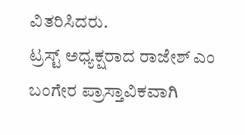ವಿತರಿಸಿದರು.
ಟ್ರಸ್ಟ್ ಅಧ್ಯಕ್ಷರಾದ ರಾಜೇಶ್ ಎಂ ಬಂಗೇರ ಪ್ರಾಸ್ತಾವಿಕವಾಗಿ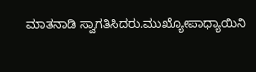ಮಾತನಾಡಿ ಸ್ವಾಗತಿಸಿದರು.ಮುಖ್ಯೋಪಾಧ್ಯಾಯಿನಿ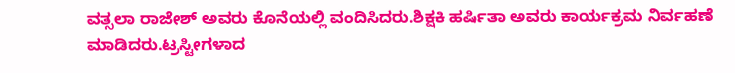ವತ್ಸಲಾ ರಾಜೇಶ್ ಅವರು ಕೊನೆಯಲ್ಲಿ ವಂದಿಸಿದರು.ಶಿಕ್ಷಕಿ ಹರ್ಷಿತಾ ಅವರು ಕಾರ್ಯಕ್ರಮ ನಿರ್ವಹಣೆ ಮಾಡಿದರು.ಟ್ರಸ್ಟೀಗಳಾದ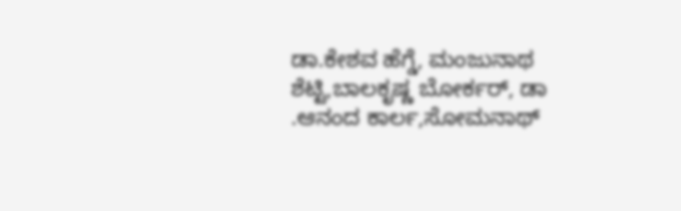ಡಾ.ಕೇಶವ ಹೆಗ್ಡೆ, ಮಂಜುನಾಥ ಶೆಟ್ಟಿ,ಬಾಲಕೃಷ್ಣ ಬೋರ್ಕರ್, ಡಾ .ಆನಂದ ಕಾರ್ಲ,ಸೋಮನಾಥ್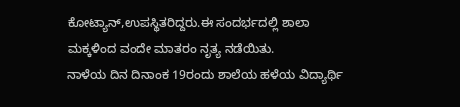ಕೋಟ್ಯಾನ್,ಉಪಸ್ಥಿತರಿದ್ದರು.ಈ ಸಂದರ್ಭದಲ್ಲಿ ಶಾಲಾ ಮಕ್ಕಳಿಂದ ವಂದೇ ಮಾತರಂ ನೃತ್ಯ ನಡೆಯಿತು.
ನಾಳೆಯ ದಿನ ದಿನಾಂಕ 19ರಂದು ಶಾಲೆಯ ಹಳೆಯ ವಿದ್ಯಾರ್ಥಿ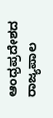ಆಂಧ್ರಪ್ರದೇಶದ ರಾಜ್ಯಪಾಲ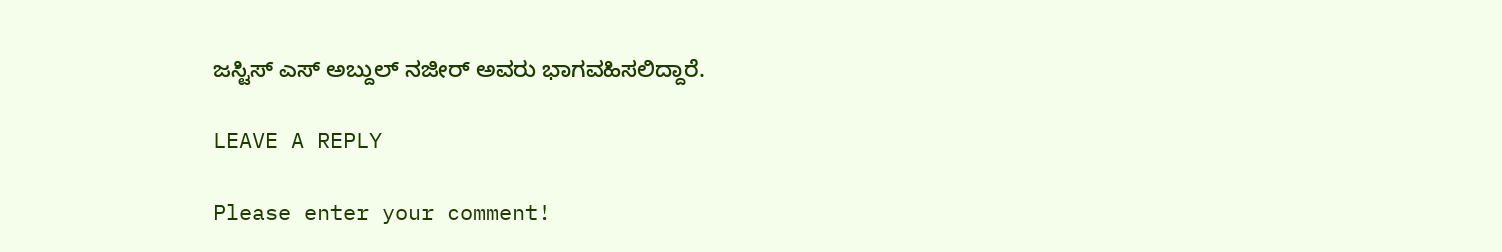ಜಸ್ಟಿಸ್ ಎಸ್ ಅಬ್ದುಲ್ ನಜೀರ್ ಅವರು ಭಾಗವಹಿಸಲಿದ್ದಾರೆ.

LEAVE A REPLY

Please enter your comment!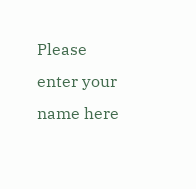Please enter your name here